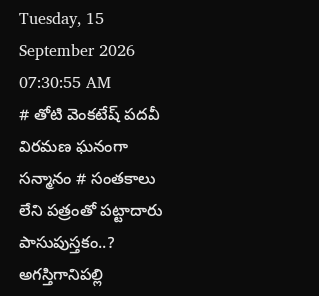Tuesday, 15 September 2026 07:30:55 AM
# తోటి వెంకటేష్ పదవీ విరమణ ఘనంగా సన్మానం # సంతకాలు లేని పత్రంతో పట్టాదారు పాసుపుస్తకం..? అగస్తిగానిపల్లి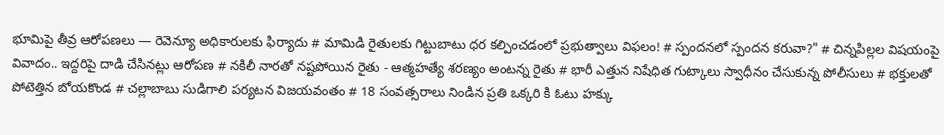భూమిపై తీవ్ర ఆరోపణలు — రెవెన్యూ అధికారులకు ఫిర్యాదు # మామిడి రైతులకు గిట్టుబాటు ధర కల్పించడంలో ప్రభుత్వాలు విఫలం! # స్పందనలో స్పందన కరువా?" # చిన్నపిల్లల విషయంపై వివాదం.. ఇద్దరిపై దాడి చేసినట్లు ఆరోపణ # నకిలీ నారతో నష్టపోయిన రైతు - ఆత్మహత్యే శరణ్యం అంటన్న రైతు # భారీ ఎత్తున నిషేధిత గుట్కాలు స్వాధీనం చేసుకున్న పోలీసులు # భక్తులతో పోటెత్తిన బోయకొండ # చల్లాబాబు సుడిగాలి పర్యటన విజయవంతం # 18 సంవత్సరాలు నిండిన ప్రతి ఒక్కరి కి ఓటు హక్కు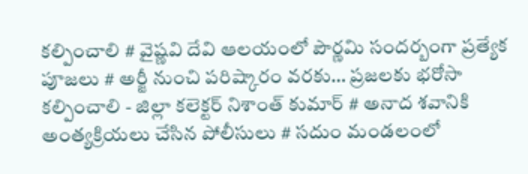కల్పించాలి # వైష్ణవి దేవి ఆలయంలో పౌర్ణమి సందర్బంగా ప్రత్యేక పూజలు # అర్జీ నుంచి పరిష్కారం వరకు… ప్రజలకు భరోసా కల్పించాలి - జిల్లా కలెక్టర్ నిశాంత్ కుమార్ # అనాద శవానికి అంత్యక్రియలు చేసిన పోలీసులు # సదుం మండలంలో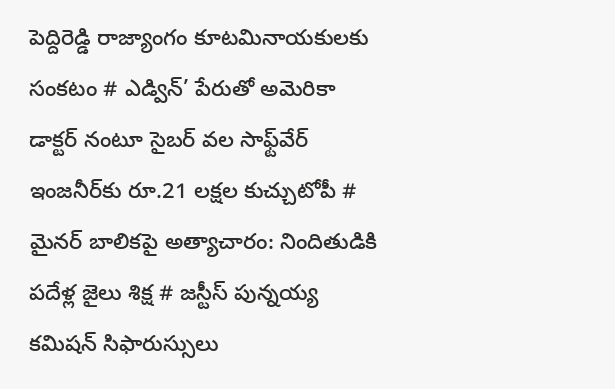పెద్దిరెడ్డి రాజ్యాంగం కూటమినాయకులకు సంకటం # ఎడ్విన్’ పేరుతో అమెరికా డాక్టర్ నంటూ సైబర్ వల సాఫ్ట్‌వేర్ ఇంజనీర్‌కు రూ.21 లక్షల కుచ్చుటోపీ # మైనర్ బాలికపై అత్యాచారం: నిందితుడికి పదేళ్ల జైలు శిక్ష # జస్టీస్ పున్నయ్య కమిషన్ సిఫారుస్సులు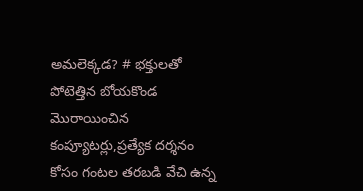అమలెక్కడ? # భక్తులతో పోటెత్తిన బోయకొండ మొరాయించిన కంప్యూటర్లు,ప్రత్యేక దర్శనం కోసం గంటల తరబడి వేచి ఉన్న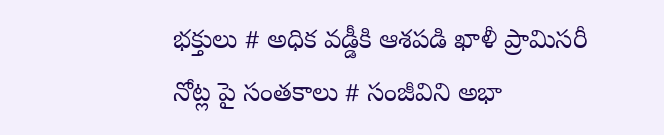భక్తులు # అధిక వడ్డీకి ఆశపడి ఖాళీ ప్రామిసరీ నోట్ల పై సంతకాలు # సంజీవిని అభా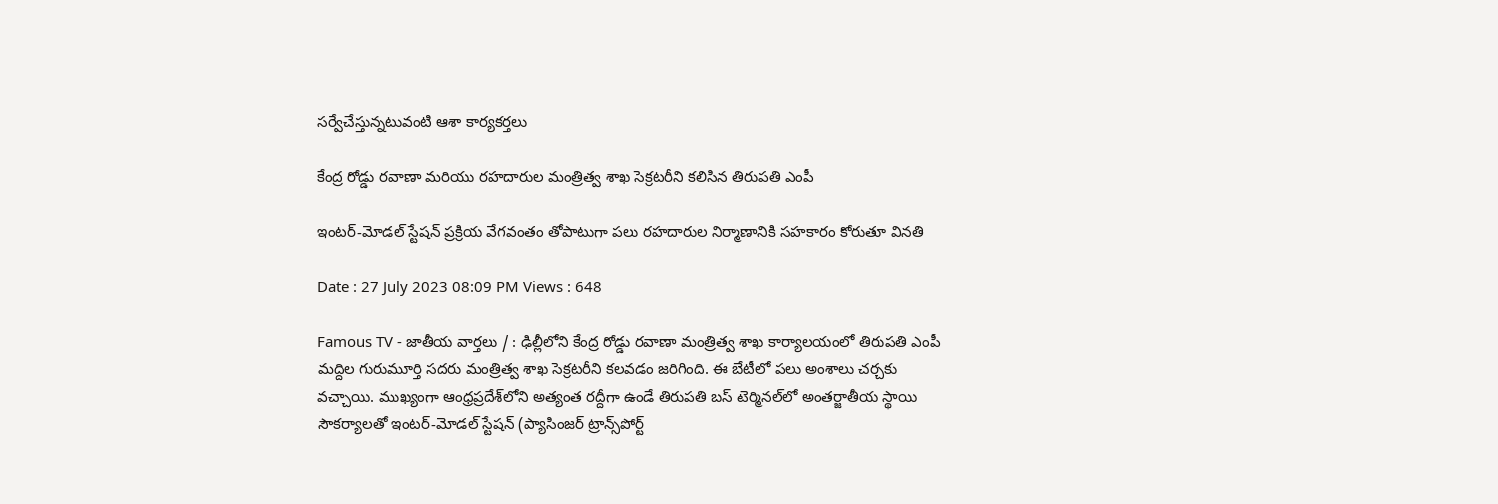సర్వేచేస్తున్నటువంటి ఆశా కార్యకర్తలు

కేంద్ర రోడ్డు రవాణా మరియు రహదారుల మంత్రిత్వ శాఖ సెక్రటరీని కలిసిన తిరుపతి ఎంపీ

ఇంటర్-మోడల్ స్టేషన్ ప్రక్రియ వేగవంతం తోపాటుగా పలు రహదారుల నిర్మాణానికి సహకారం కోరుతూ వినతి

Date : 27 July 2023 08:09 PM Views : 648

Famous TV - జాతీయ వార్తలు / : ఢిల్లీలోని కేంద్ర రోడ్డు రవాణా మంత్రిత్వ శాఖ కార్యాలయంలో తిరుపతి ఎంపీ మద్దిల గురుమూర్తి సదరు మంత్రిత్వ శాఖ సెక్రటరీని కలవడం జరిగింది. ఈ బేటీలో పలు అంశాలు చర్చకు వచ్చాయి. ముఖ్యంగా ఆంధ్రప్రదేశ్‌లోని అత్యంత రద్దీగా ఉండే తిరుపతి బస్ టెర్మినల్‌లో అంతర్జాతీయ స్థాయి సౌకర్యాలతో ఇంటర్-మోడల్ స్టేషన్ (ప్యాసింజర్ ట్రాన్స్‌పోర్ట్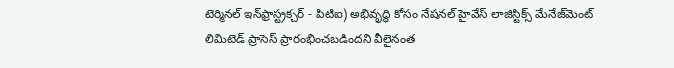టెర్మినల్ ఇన్‌ఫ్రాస్ట్రక్చర్ - పిటిఐ) అభివృద్ధి కోసం నేషనల్ హైవేస్ లాజిస్టిక్స్ మేనేజ్‌మెంట్ లిమిటెడ్ ప్రాసెస్ ప్రారంభించబడిందని వీలైనంత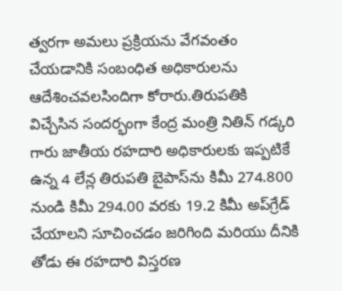త్వరగా అమలు ప్రక్రియను వేగవంతం చేయడానికి సంబంధిత అధికారులను ఆదేశించవలసిందిగా కోరారు.తిరుపతికి విచ్చేసిన సందర్భంగా కేంద్ర మంత్రి నితిన్ గడ్కరి గారు జాతీయ రహదారి అధికారులకు ఇప్పటికే ఉన్న 4 లేన్ల తిరుపతి బైపాస్‌ను కిమీ 274.800 నుండి కిమీ 294.00 వరకు 19.2 కిమీ అప్‌గ్రేడ్ చేయాలని సూచించడం జరిగింది మరియు దీనికి తోడు ఈ రహదారి విస్తరణ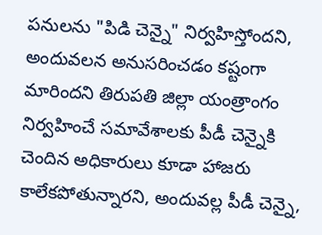పనులను "పిడి చెన్నై" నిర్వహిస్తోందని, అందువలన అనుసరించడం కష్టంగా మారిందని తిరుపతి జిల్లా యంత్రాంగం నిర్వహించే సమావేశాలకు పీడీ చెన్నైకి చెందిన అధికారులు కూడా హాజరు కాలేకపోతున్నారని, అందువల్ల పీడీ చెన్నై,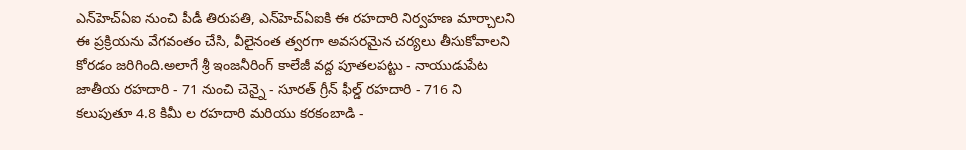ఎన్‌హెచ్‌ఏఐ నుంచి పీడీ తిరుపతి, ఎన్‌హెచ్‌ఏఐకి ఈ రహదారి నిర్వహణ మార్చాలని ఈ ప్రక్రియను వేగవంతం చేసి, వీలైనంత త్వరగా అవసరమైన చర్యలు తీసుకోవాలని కోరడం జరిగింది.అలాగే శ్రీ ఇంజనీరింగ్ కాలేజీ వద్ద పూతలపట్టు - నాయుడుపేట జాతీయ రహదారి - 71 నుంచి చెన్నై - సూరత్ గ్రీన్ ఫీల్డ్ రహదారి - 716 ని కలుపుతూ 4.8 కిమీ ల రహదారి మరియు కరకంబాడి -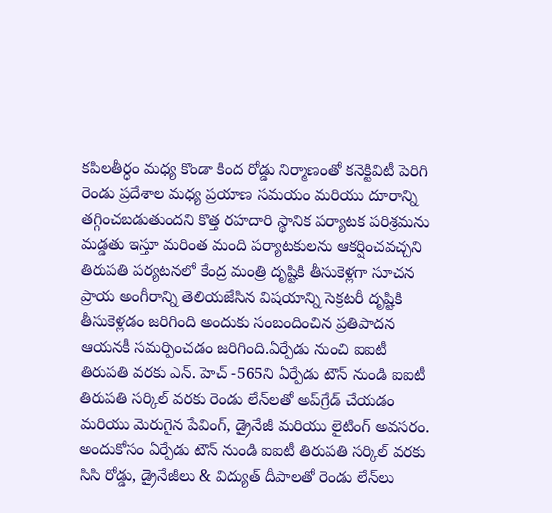కపిలతీర్ధం మధ్య కొండా కింద రోడ్డు నిర్మాణంతో కనెక్టివిటీ పెరిగి రెండు ప్రదేశాల మధ్య ప్రయాణ సమయం మరియు దూరాన్ని తగ్గించబడుతుందని కొత్త రహదారి స్థానిక పర్యాటక పరిశ్రమను మడ్డతు ఇస్తూ మరింత మంది పర్యాటకులను ఆకర్షించవచ్చని తిరుపతి పర్యటనలో కేంద్ర మంత్రి దృష్టికి తీసుకెళ్లగా సూచన ప్రాయ అంగీరాన్ని తెలియజేసిన విషయాన్ని సెక్రటరీ దృష్టికి తీసుకెళ్లడం జరిగింది అందుకు సంబందించిన ప్రతిపాదన ఆయనకీ సమర్పించడం జరిగింది.ఏర్పేడు నుంచి ఐఐటీ తిరుపతి వరకు ఎన్. హెచ్ -565ని ఏర్పేడు టౌన్ నుండి ఐఐటీ తిరుపతి సర్కిల్‌ వరకు రెండు లేన్‌లతో అప్‌గ్రేడ్ చేయడం మరియు మెరుగైన పేవింగ్, డ్రైనేజీ మరియు లైటింగ్ అవసరం. అందుకోసం ఏర్పేడు టౌన్ నుండి ఐఐటీ తిరుపతి సర్కిల్ వరకు సిసి రోడ్డు, డ్రైనేజీలు & విద్యుత్ దీపాలతో రెండు లేన్‌లు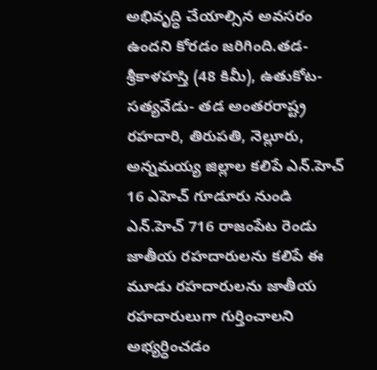అభివృద్ధి చేయాల్సిన అవసరం ఉందని కోరడం జరిగింది.తడ-శ్రీకాళహస్తి (48 కిమీ), ఉతుకోట- సత్యవేడు- తడ అంతరరాష్ట్ర రహదారి, తిరుపతి, నెల్లూరు, అన్నమయ్య జిల్లాల కలిపే ఎన్.హెచ్ 16 ఎహెచ్ గూడూరు నుండి ఎన్.హెచ్ 716 రాజంపేట రెండు జాతీయ రహదారులను కలిపే ఈ మూడు రహదారులను జాతీయ రహదారులుగా గుర్తించాలని అభ్యర్ధించడం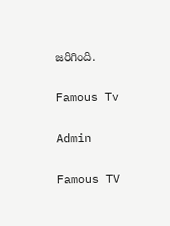జరిగింది.

Famous Tv

Admin

Famous TV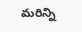మరిన్ని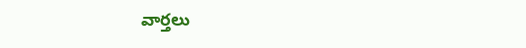వార్తలు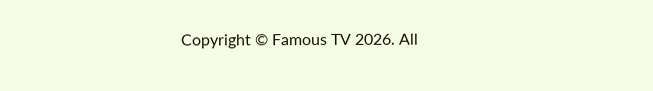Copyright © Famous TV 2026. All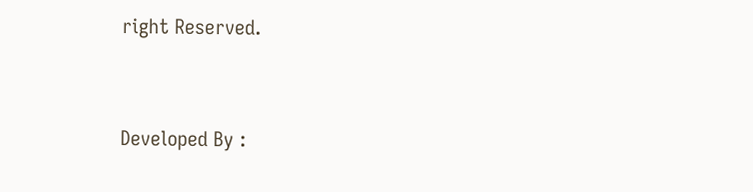right Reserved.



Developed By :